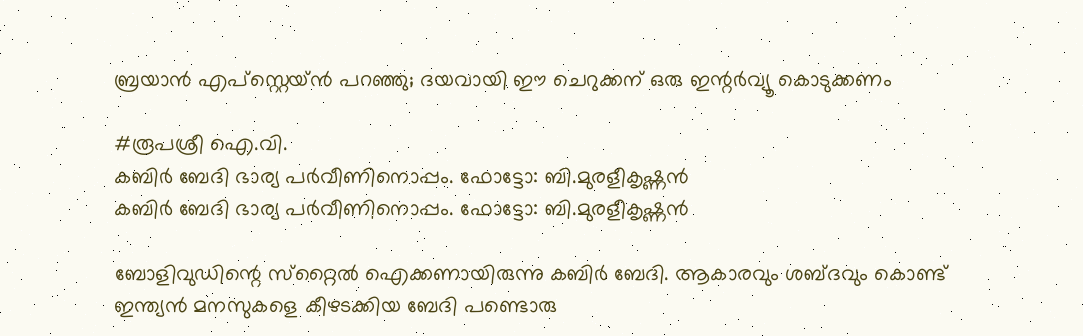ബ്രയാൻ എപ്സ്റ്റെയ്ൻ പറഞ്ഞു; ദയവായി ഈ ചെറുക്കന് ഒരു ഇന്റര്‍വ്യൂ കൊടുക്കണം

#രൂപശ്രീ ഐ.വി.
കബിർ ബേദി ഭാര്യ പർവീണിനൊപ്പം. ഫോട്ടോ: ബി.മുരളീകൃഷ്ണൻ
കബിർ ബേദി ഭാര്യ പർവീണിനൊപ്പം. ഫോട്ടോ: ബി.മുരളീകൃഷ്ണൻ

ബോളിവുഡിന്റെ സ്‌റ്റൈല്‍ ഐക്കണായിരുന്നു കബിര്‍ ബേദി. ആകാരവും ശബ്ദവും കൊണ്ട് ഇന്ത്യന്‍ മനസുകളെ കീഴടക്കിയ ബേദി പണ്ടൊരു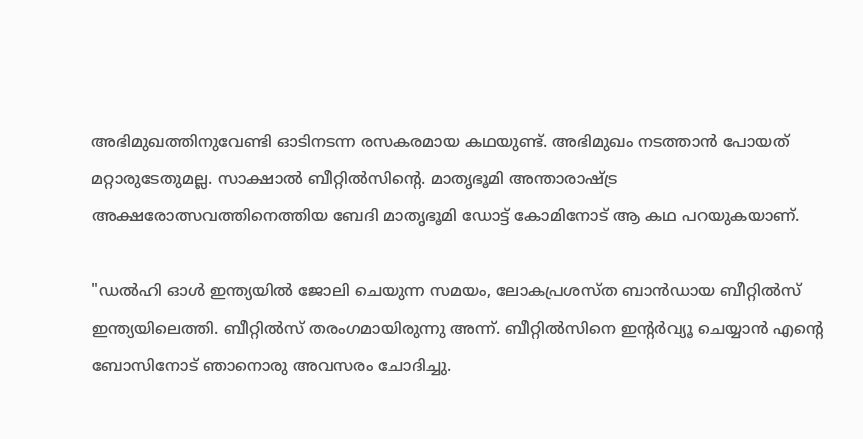അഭിമുഖത്തിനുവേണ്ടി ഓടിനടന്ന രസകരമായ കഥയുണ്ട്. അഭിമുഖം നടത്താന്‍ പോയത് മറ്റാരുടേതുമല്ല. സാക്ഷാല്‍ ബീറ്റില്‍സിന്റെ. മാതൃഭൂമി അന്താരാഷ്ട്ര അക്ഷരോത്സവത്തിനെത്തിയ ബേദി മാതൃഭൂമി ഡോട്ട് കോമിനോട് ആ കഥ പറയുകയാണ്.

"ഡല്‍ഹി ഓള്‍ ഇന്ത്യയില്‍ ജോലി ചെയുന്ന സമയം, ലോകപ്രശസ്ത ബാന്‍ഡായ ബീറ്റില്‍സ് ഇന്ത്യയിലെത്തി. ബീറ്റില്‍സ് തരംഗമായിരുന്നു അന്ന്. ബീറ്റില്‍സിനെ ഇന്റര്‍വ്യൂ ചെയ്യാന്‍ എന്റെ ബോസിനോട് ഞാനൊരു അവസരം ചോദിച്ചു.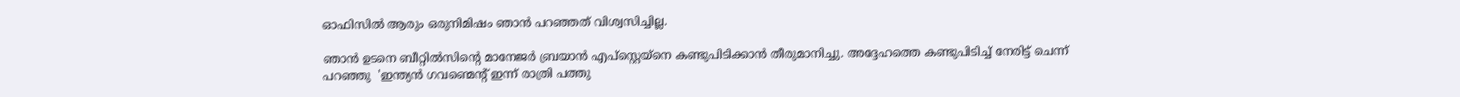ഓഫിസില്‍ ആരും ഒരുനിമിഷം ഞാന്‍ പറഞ്ഞത് വിശ്വസിച്ചില്ല.

ഞാന്‍ ഉടനെ ബീറ്റില്‍സിന്റെ മാനേജര്‍ ബ്രയാന്‍ എപ്‌സ്റ്റെയ്‌നെ കണ്ടുപിടിക്കാന്‍ തീരുമാനിച്ചു. അദ്ദേഹത്തെ കണ്ടുപിടിച്ച് നേരിട്ട് ചെന്ന് പറഞ്ഞു  'ഇന്ത്യന്‍ ഗവണ്മെന്റ് ഇന്ന് രാത്രി പത്തു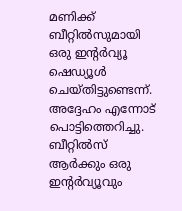മണിക്ക് ബീറ്റില്‍സുമായി ഒരു ഇന്റര്‍വ്യൂ  ഷെഡ്യൂള്‍ ചെയ്തിട്ടുണ്ടെന്ന്.  അദ്ദേഹം എന്നോട് പൊട്ടിത്തെറിച്ചു. ബീറ്റില്‍സ് ആര്‍ക്കും ഒരു ഇന്റര്‍വ്യൂവും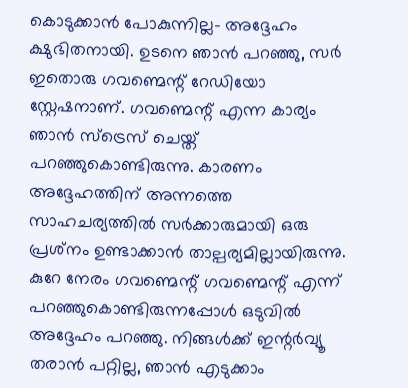കൊടുക്കാന്‍ പോകുന്നില്ല- അദ്ദേഹം ക്ഷുഭിതനായി. ഉടനെ ഞാന്‍ പറഞ്ഞു, സര്‍ ഇതൊരു ഗവണ്മെന്റ് റേഡിയോ സ്റ്റേഷനാണ്. ഗവണ്മെന്റ് എന്ന കാര്യം ഞാന്‍ സ്ട്രെസ് ചെയ്ത് പറഞ്ഞുകൊണ്ടിരുന്നു. കാരണം  അദ്ദേഹത്തിന് അന്നത്തെ സാഹചര്യത്തില്‍ സര്‍ക്കാരുമായി ഒരു പ്രശ്‌നം ഉണ്ടാക്കാന്‍ താല്പര്യമില്ലായിരുന്നു. കുറേ നേരം ഗവണ്മെന്റ് ഗവണ്മെന്റ് എന്ന് പറഞ്ഞുകൊണ്ടിരുന്നപ്പോള്‍ ഒടുവില്‍ അദ്ദേഹം പറഞ്ഞു. നിങ്ങള്‍ക്ക് ഇന്റര്‍വ്യൂ തരാന്‍ പറ്റില്ല, ഞാന്‍ എടുക്കാം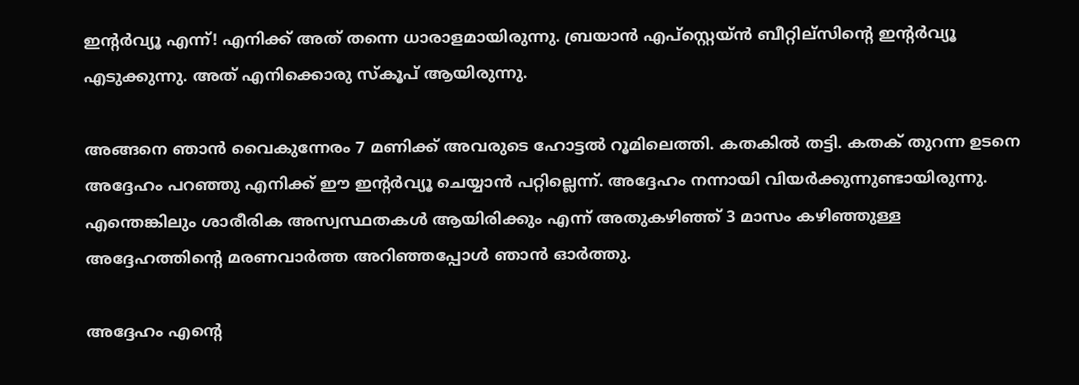ഇന്റര്‍വ്യൂ എന്ന്! എനിക്ക് അത് തന്നെ ധാരാളമായിരുന്നു. ബ്രയാന്‍ എപ്‌സ്റ്റെയ്ന്‍ ബീറ്റില്‌സിന്റെ ഇന്റര്‍വ്യൂ എടുക്കുന്നു. അത് എനിക്കൊരു സ്‌കൂപ് ആയിരുന്നു.

അങ്ങനെ ഞാന്‍ വൈകുന്നേരം 7 മണിക്ക് അവരുടെ ഹോട്ടല്‍ റൂമിലെത്തി. കതകില്‍ തട്ടി. കതക് തുറന്ന ഉടനെ അദ്ദേഹം പറഞ്ഞു എനിക്ക് ഈ ഇന്റര്‍വ്യൂ ചെയ്യാന്‍ പറ്റില്ലെന്ന്. അദ്ദേഹം നന്നായി വിയര്‍ക്കുന്നുണ്ടായിരുന്നു. എന്തെങ്കിലും ശാരീരിക അസ്വസ്ഥതകള്‍ ആയിരിക്കും എന്ന് അതുകഴിഞ്ഞ് 3 മാസം കഴിഞ്ഞുള്ള അദ്ദേഹത്തിന്റെ മരണവാര്‍ത്ത അറിഞ്ഞപ്പോള്‍ ഞാന്‍ ഓര്‍ത്തു.

അദ്ദേഹം എന്റെ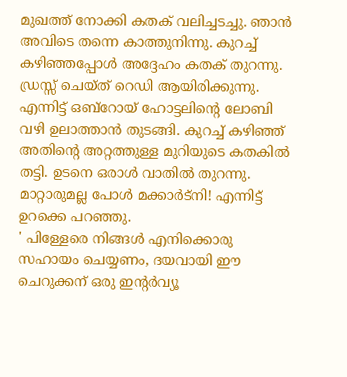മുഖത്ത് നോക്കി കതക് വലിച്ചടച്ചു. ഞാന്‍ അവിടെ തന്നെ കാത്തുനിന്നു. കുറച്ച് കഴിഞ്ഞപ്പോള്‍ അദ്ദേഹം കതക് തുറന്നു. ഡ്രസ്സ് ചെയ്ത് റെഡി ആയിരിക്കുന്നു. എന്നിട്ട് ഒബ്‌റോയ് ഹോട്ടലിന്റെ ലോബി വഴി ഉലാത്താന്‍ തുടങ്ങി. കുറച്ച് കഴിഞ്ഞ് അതിന്റെ അറ്റത്തുള്ള മുറിയുടെ കതകില്‍ തട്ടി. ഉടനെ ഒരാള്‍ വാതില്‍ തുറന്നു. മാറ്റാരുമല്ല പോള്‍ മക്കാര്‍ട്‌നി! എന്നിട്ട് ഉറക്കെ പറഞ്ഞു.
' പിള്ളേരെ നിങ്ങള്‍ എനിക്കൊരു സഹായം ചെയ്യണം, ദയവായി ഈ ചെറുക്കന് ഒരു ഇന്റര്‍വ്യൂ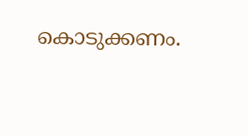കൊടുക്കണം.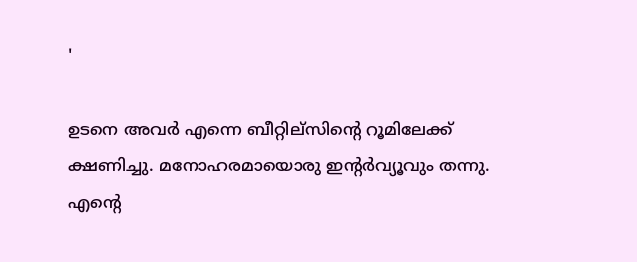'

ഉടനെ അവര്‍ എന്നെ ബീറ്റില്‌സിന്റെ റൂമിലേക്ക് ക്ഷണിച്ചു. മനോഹരമായൊരു ഇന്റര്‍വ്യൂവും തന്നു. എന്റെ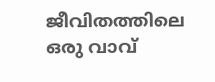ജീവിതത്തിലെ ഒരു വാവ്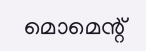മൊമെന്റ്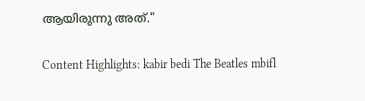ആയിരുന്നു അത്."

Content Highlights: kabir bedi The Beatles mbifl